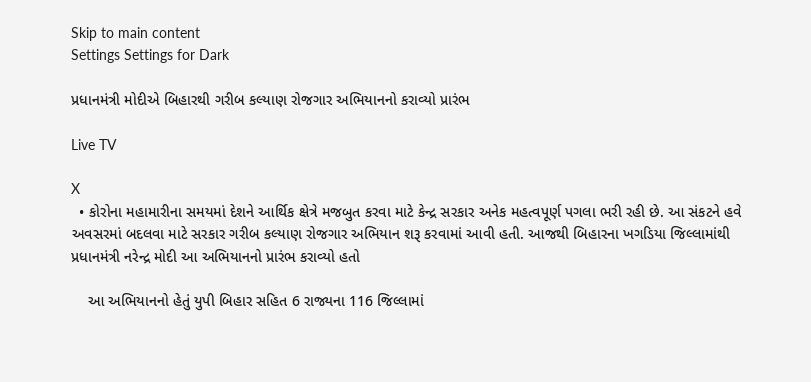Skip to main content
Settings Settings for Dark

પ્રધાનમંત્રી મોદીએ બિહારથી ગરીબ કલ્યાણ રોજગાર અભિયાનનો કરાવ્યો પ્રારંભ

Live TV

X
  • કોરોના મહામારીના સમયમાં દેશને આર્થિક ક્ષેત્રે મજબુત કરવા માટે કેન્દ્ર સરકાર અનેક મહત્વપૂર્ણ પગલા ભરી રહી છે. આ સંકટને હવે અવસરમાં બદલવા માટે સરકાર ગરીબ કલ્યાણ રોજગાર અભિયાન શરૂ કરવામાં આવી હતી. આજથી બિહારના ખગડિયા જિલ્લામાંથી પ્રધાનમંત્રી નરેન્દ્ર મોદી આ અભિયાનનો પ્રારંભ કરાવ્યો હતો

    આ અભિયાનનો હેતું યુપી બિહાર સહિત 6 રાજ્યના 116 જિલ્લામાં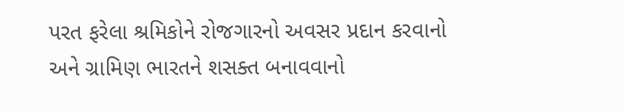પરત ફરેલા શ્રમિકોને રોજગારનો અવસર પ્રદાન કરવાનો અને ગ્રામિણ ભારતને શસક્ત બનાવવાનો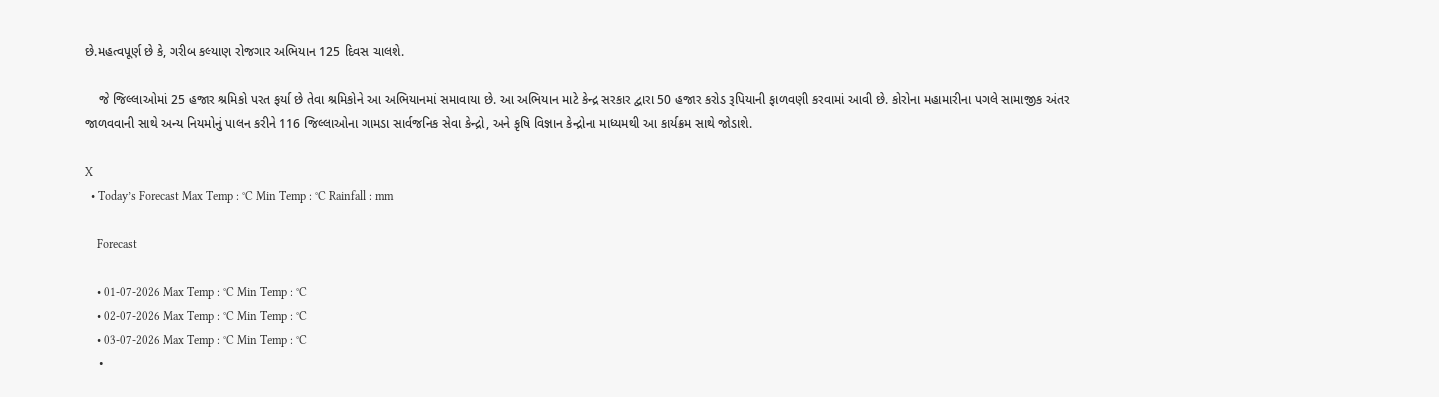છે.મહત્વપૂર્ણ છે કે, ગરીબ કલ્યાણ રોજગાર અભિયાન 125 દિવસ ચાલશે.

    જે જિલ્લાઓમાં 25 હજાર શ્રમિકો પરત ફર્યા છે તેવા શ્રમિકોને આ અભિયાનમાં સમાવાયા છે. આ અભિયાન માટે કેન્દ્ર સરકાર દ્વારા 50 હજાર કરોડ રૂપિયાની ફાળવણી કરવામાં આવી છે. કોરોના મહામારીના પગલે સામાજીક અંતર જાળવવાની સાથે અન્ય નિયમોનું પાલન કરીને 116 જિલ્લાઓના ગામડા સાર્વજનિક સેવા કેન્દ્રો, અને કૃષિ વિજ્ઞાન કેન્દ્રોના માધ્યમથી આ કાર્યક્રમ સાથે જોડાશે.

X
  • Today’s Forecast Max Temp : °C Min Temp : °C Rainfall : mm

    Forecast

    • 01-07-2026 Max Temp : °C Min Temp : °C
    • 02-07-2026 Max Temp : °C Min Temp : °C
    • 03-07-2026 Max Temp : °C Min Temp : °C
    •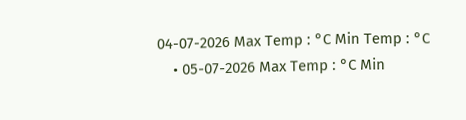04-07-2026 Max Temp : °C Min Temp : °C
    • 05-07-2026 Max Temp : °C Min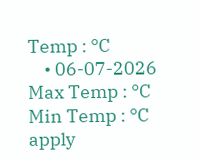Temp : °C
    • 06-07-2026 Max Temp : °C Min Temp : °C
apply